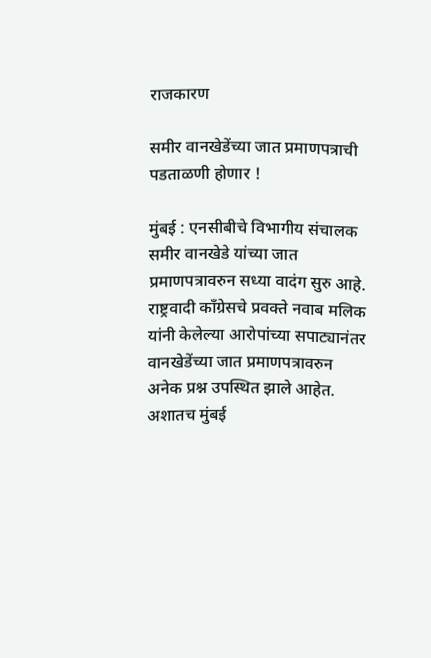राजकारण

समीर वानखेडेंच्या जात प्रमाणपत्राची पडताळणी होणार !

मुंबई : एनसीबीचे विभागीय संचालक समीर वानखेडे यांच्या जात प्रमाणपत्रावरुन सध्या वादंग सुरु आहे. राष्ट्रवादी काँग्रेसचे प्रवक्ते नवाब मलिक यांनी केलेल्या आरोपांच्या सपाट्यानंतर वानखेडेंच्या जात प्रमाणपत्रावरुन अनेक प्रश्न उपस्थित झाले आहेत. अशातच मुंबई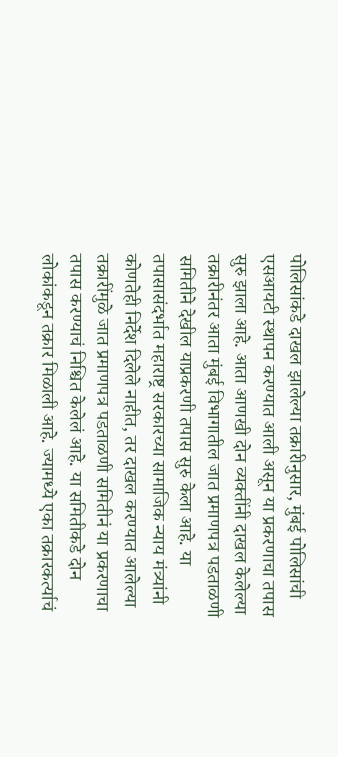पोलिसांकडे दाखल झालेल्या तक्रारीनुसार, मुंबई पोलिसांची एसआयटी स्थापन करण्यात आली असून या प्रकरणाचा तपास सुरु झाला आहे. आता आणखी दोन व्यक्तींनी दाखल केलेल्या तक्रारीनंतर आता मुंबई विभागातील जात प्रमाणपत्र पडताळणी समितीने देखील याप्रकरणी तपास सुरु केला आहे. या तपासासंदर्भात महाराष्ट्र सरकारच्या सामाजिक न्याय मंत्र्यांनी कोणतेही निर्देश दिलेले नाहीत, तर दाखल करण्यात आलेल्या तक्रारींमुळे जात प्रमाणपत्र पडताळणी समितीनं या प्रकरणाचा तपास करण्याचं निश्चित केलेलं आहे. या समितीकडे दोन लोकांकडून तक्रार मिळाली आहे. ज्यामध्ये एका तक्रारकर्त्याचं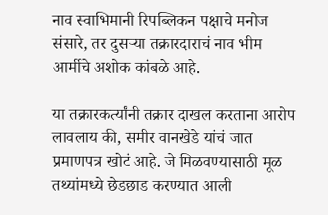नाव स्वाभिमानी रिपब्लिकन पक्षाचे मनोज संसारे, तर दुसऱ्या तक्रारदाराचं नाव भीम आर्मीचे अशोक कांबळे आहे.

या तक्रारकर्त्यांनी तक्रार दाखल करताना आरोप लावलाय की, समीर वानखेडे यांचं जात प्रमाणपत्र खोटं आहे. जे मिळवण्यासाठी मूळ तथ्यांमध्ये छेडछाड करण्यात आली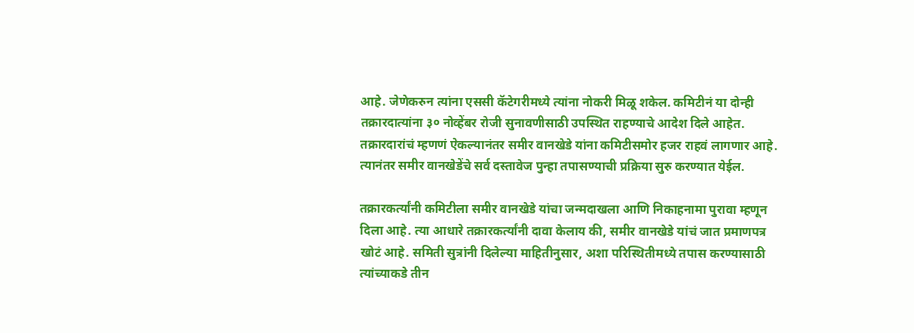आहे. जेणेकरुन त्यांना एससी कॅटेगरीमध्ये त्यांना नोकरी मिळू शकेल. कमिटीनं या दोन्ही तक्रारदात्यांना ३० नोव्हेंबर रोजी सुनावणीसाठी उपस्थित राहण्याचे आदेश दिले आहेत. तक्रारदारांचं म्हणणं ऐकल्यानंतर समीर वानखेडे यांना कमिटीसमोर हजर राहवं लागणार आहे. त्यानंतर समीर वानखेडेंचे सर्व दस्तावेज पुन्हा तपासण्याची प्रक्रिया सुरु करण्यात येईल.

तक्रारकर्त्यांनी कमिटीला समीर वानखेडे यांचा जन्मदाखला आणि निकाहनामा पुरावा म्हणून दिला आहे. त्या आधारे तक्रारकर्त्यांनी दावा केलाय की, समीर वानखेडे यांचं जात प्रमाणपत्र खोटं आहे. समिती सुत्रांनी दिलेल्या माहितीनुसार, अशा परिस्थितीमध्ये तपास करण्यासाठी त्यांच्याकडे तीन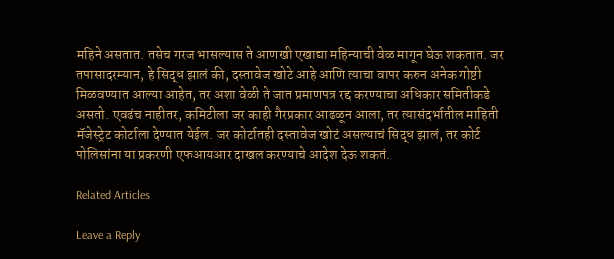महिने असतात. तसेच गरज भासल्यास ते आणखी एखाद्या महिन्याची वेळ मागून घेऊ शकतात. जर तपासादरम्यान, हे सिद्ध झालं की, दस्तावेज खोटे आहे आणि त्याचा वापर करुन अनेक गोष्टी मिळवण्यात आल्या आहेत, तर अशा वेळी ते जात प्रमाणपत्र रद्द करण्याचा अधिकार समितीकडे असतो. एवढंच नाहीतर, कमिटीला जर काही गैरप्रकार आढळून आला, तर त्यासंदर्भातील माहिती मॅजेस्ट्रेट कोर्टाला देण्यात येईल. जर कोर्टातही दस्तावेज खोटं असल्याचं सिद्ध झालं, तर कोर्ट पोलिसांना या प्रकरणी एफआयआर दाखल करण्याचे आदेश देऊ शकतं.

Related Articles

Leave a Reply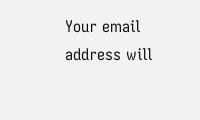Your email address will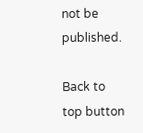not be published.

Back to top button